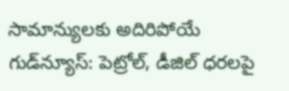సామాన్యులకు అదిరిపోయే గుడ్‌న్యూస్: పెట్రోల్, డీజిల్ ధరలపై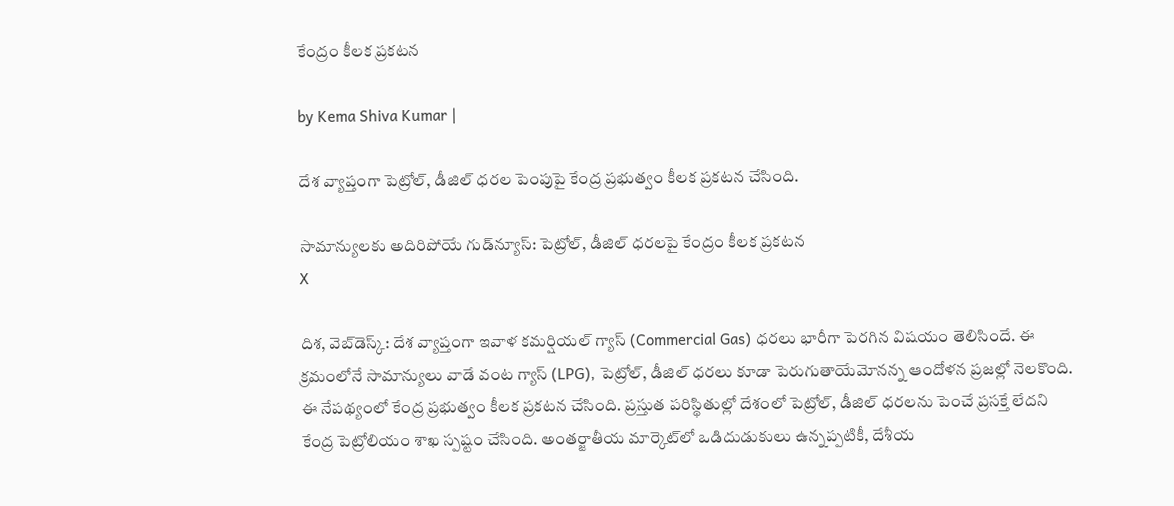కేంద్రం కీలక ప్రకటన

by Kema Shiva Kumar |

దేశ వ్యాప్తంగా పెట్రోల్, డీజిల్ ధరల పెంపుపై కేంద్ర ప్రభుత్వం కీలక ప్రకటన చేసింది.

సామాన్యులకు అదిరిపోయే గుడ్‌న్యూస్: పెట్రోల్, డీజిల్ ధరలపై కేంద్రం కీలక ప్రకటన
X

దిశ, వెబ్‌డెస్క్: దేశ వ్యాప్తంగా ఇవాళ కమర్షియల్ గ్యాస్ (Commercial Gas) ధరలు భారీగా పెరగిన విషయం తెలిసిందే. ఈ క్రమంలోనే సామాన్యులు వాడే వంట గ్యాస్ (LPG), పెట్రోల్, డీజిల్ ధరలు కూడా పెరుగుతాయేమోనన్న ఆందోళన ప్రజల్లో నెలకొంది. ఈ నేపథ్యంలో కేంద్ర ప్రభుత్వం కీలక ప్రకటన చేసింది. ప్రస్తుత పరిస్థితుల్లో దేశంలో పెట్రోల్, డీజిల్ ధరలను పెంచే ప్రసక్తే లేదని కేంద్ర పెట్రోలియం శాఖ స్పష్టం చేసింది. అంతర్జాతీయ మార్కెట్‌లో ఒడిదుడుకులు ఉన్నప్పటికీ, దేశీయ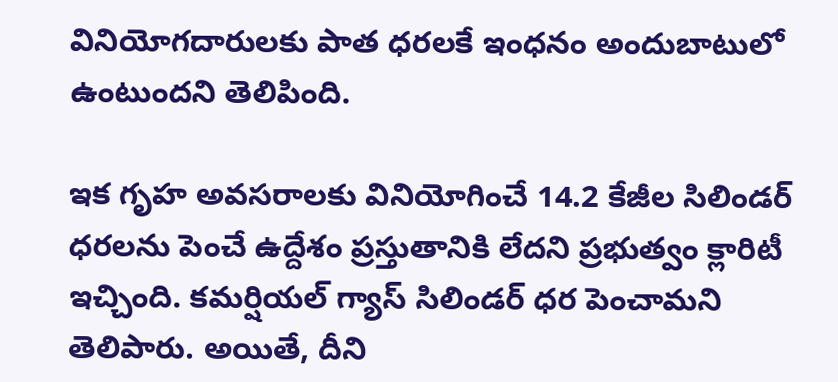వినియోగదారులకు పాత ధరలకే ఇంధనం అందుబాటులో ఉంటుందని తెలిపింది.

ఇక గృహ అవసరాలకు వినియోగించే 14.2 కేజీల సిలిండర్ ధరలను పెంచే ఉద్దేశం ప్రస్తుతానికి లేదని ప్రభుత్వం క్లారిటీ ఇచ్చింది. కమర్షియల్ గ్యాస్ సిలిండర్ ధర పెంచామని తెలిపారు. అయితే, దీని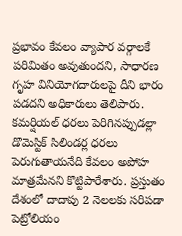ప్రభావం కేవలం వ్యాపార వర్గాలకే పరిమితం అవుతుందని, సాధారణ గృహ వినియోగదారులపై దీని భారం పడదని అధికారులు తెలిపారు. కమర్షియల్ ధరలు పెరిగినప్పుడల్లా డొమెస్టిక్ సిలిండర్ల ధరలు పెరుగుతాయనేది కేవలం అపోహ మాత్రమేనని కొట్టిపారేశారు. ప్రస్తుతం దేశంలో దాదాపు 2 నెలలకు సరిపడా పెట్రోలియం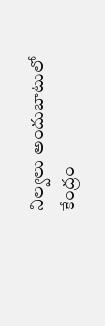నిల్వలు అందుబాటులో కేంద్రం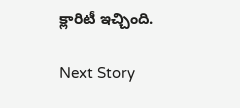క్లారిటీ ఇచ్చింది.

Next Story